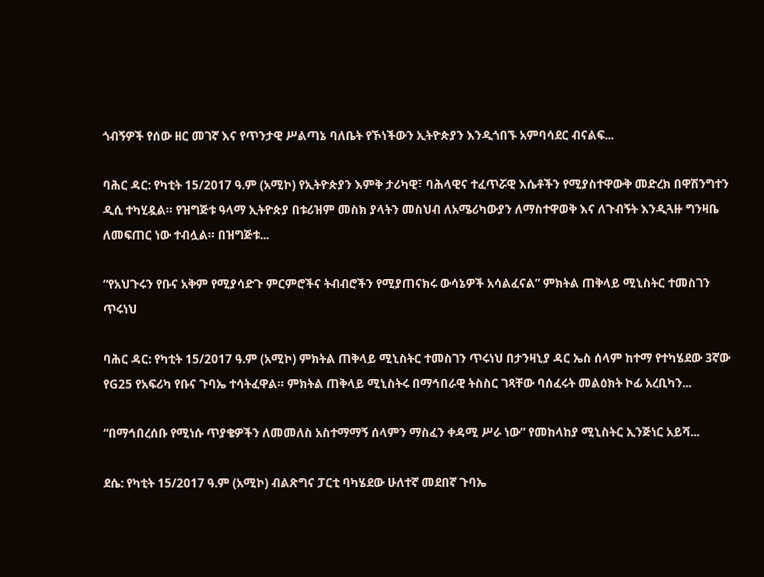ጎብኝዎች የሰው ዘር መገኛ እና የጥንታዊ ሥልጣኔ ባለቤት የኾነችውን ኢትዮጵያን እንዲጎበኙ አምባሳደር ብናልፍ...

ባሕር ዳር: የካቲት 15/2017 ዓ.ም (አሚኮ) የኢትዮጵያን እምቅ ታሪካዊ፣ ባሕላዊና ተፈጥሯዊ እሴቶችን የሚያስተዋውቅ መድረክ በዋሽንግተን ዲሲ ተካሂዷል። የዝግጅቱ ዓላማ ኢትዮጵያ በቱሪዝም መስክ ያላትን መስህብ ለአሜሪካውያን ለማስተዋወቅ እና ለጉብኝት እንዲጓዙ ግንዛቤ ለመፍጠር ነው ተብሏል። በዝግጅቱ...

“የአህጉሩን የቡና አቅም የሚያሳድጉ ምርምሮችና ትብብሮችን የሚያጠናክሩ ውሳኔዎች አሳልፈናል” ምክትል ጠቅላይ ሚኒስትር ተመስገን ጥሩነህ

ባሕር ዳር: የካቲት 15/2017 ዓ.ም (አሚኮ) ምክትል ጠቅላይ ሚኒስትር ተመስገን ጥሩነህ በታንዛኒያ ዳር ኤስ ሰላም ከተማ የተካሄደው 3ኛው የG25 የአፍሪካ የቡና ጉባኤ ተሳትፈዋል። ምክትል ጠቅላይ ሚኒስትሩ በማኅበራዊ ትስስር ገጻቸው ባሰፈሩት መልዕክት ኮፊ አረቢካን...

“በማኅበረሰቡ የሚነሱ ጥያቄዎችን ለመመለስ አስተማማኝ ሰላምን ማስፈን ቀዳሚ ሥራ ነው” የመከላከያ ሚኒስትር ኢንጅነር አይሻ...

ደሴ: የካቲት 15/2017 ዓ.ም (አሚኮ) ብልጽግና ፓርቲ ባካሄደው ሁለተኛ መደበኛ ጉባኤ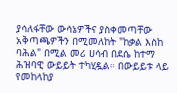ያሳለፋቸው ውሳኔዎችና ያስቀመጣቸው አቅጣጫዎችን በሚመለከት "ከቃል እስከ ባሕል" በሚል መሪ ሀሳብ በደሴ ከተማ ሕዝባዊ ውይይት ተካሂዷል። በውይይቱ ላይ የመከላከያ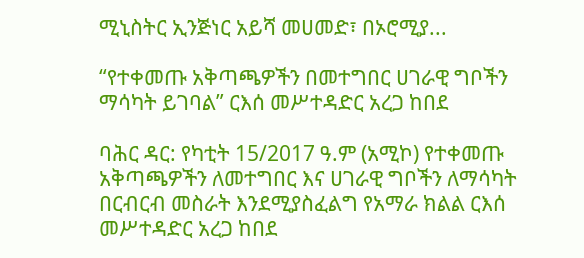ሚኒስትር ኢንጅነር አይሻ መሀመድ፣ በኦሮሚያ...

“የተቀመጡ አቅጣጫዎችን በመተግበር ሀገራዊ ግቦችን ማሳካት ይገባል” ርእሰ መሥተዳድር አረጋ ከበደ

ባሕር ዳር: የካቲት 15/2017 ዓ.ም (አሚኮ) የተቀመጡ አቅጣጫዎችን ለመተግበር እና ሀገራዊ ግቦችን ለማሳካት በርብርብ መስራት እንደሚያስፈልግ የአማራ ክልል ርእሰ መሥተዳድር አረጋ ከበደ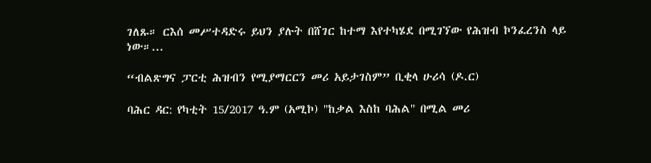ገለጹ። ርእሰ መሥተዳድሩ ይህን ያሉት በሸገር ከተማ እየተካሄደ በሚገኘው የሕዝብ ኮንፈረንስ ላይ ነው።...

“ብልጽግና ፓርቲ ሕዝብን የሚያማርርን መሪ አይታገስም” ቢቂላ ሁሪሳ (ዶ.ር)

ባሕር ዳር: የካቲት 15/2017 ዓ.ም (አሚኮ) "ከቃል እስከ ባሕል" በሚል መሪ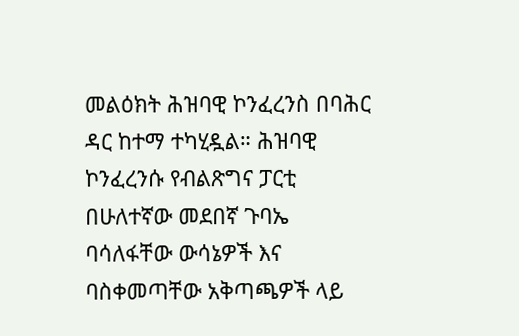መልዕክት ሕዝባዊ ኮንፈረንስ በባሕር ዳር ከተማ ተካሂዷል። ሕዝባዊ ኮንፈረንሱ የብልጽግና ፓርቲ በሁለተኛው መደበኛ ጉባኤ ባሳለፋቸው ውሳኔዎች እና ባስቀመጣቸው አቅጣጫዎች ላይ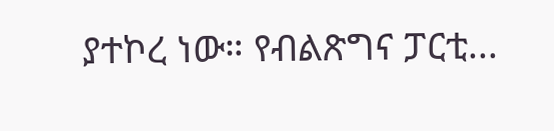ያተኮረ ነው። የብልጽግና ፓርቲ...